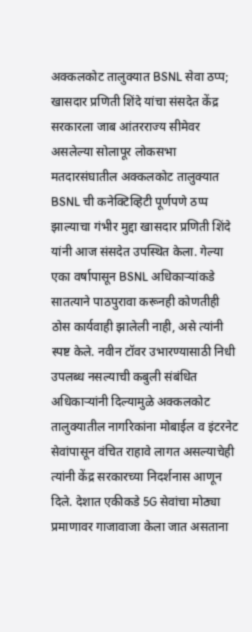अक्कलकोट तालुक्यात BSNL सेवा ठप्प; खासदार प्रणिती शिंदे यांचा संसदेत केंद्र सरकारला जाब आंतरराज्य सीमेवर असलेल्या सोलापूर लोकसभा मतदारसंघातील अक्कलकोट तालुक्यात BSNL ची कनेक्टिव्हिटी पूर्णपणे ठप्प झाल्याचा गंभीर मुद्दा खासदार प्रणिती शिंदे यांनी आज संसदेत उपस्थित केला. गेल्या एका वर्षापासून BSNL अधिकाऱ्यांकडे सातत्याने पाठपुरावा करूनही कोणतीही ठोस कार्यवाही झालेली नाही, असे त्यांनी स्पष्ट केले. नवीन टॉवर उभारण्यासाठी निधी उपलब्ध नसल्याची कबुली संबंधित अधिकाऱ्यांनी दिल्यामुळे अक्कलकोट तालुक्यातील नागरिकांना मोबाईल व इंटरनेट सेवांपासून वंचित राहावे लागत असल्याचेही त्यांनी केंद्र सरकारच्या निदर्शनास आणून दिले. देशात एकीकडे 5G सेवांचा मोठ्या प्रमाणावर गाजावाजा केला जात असताना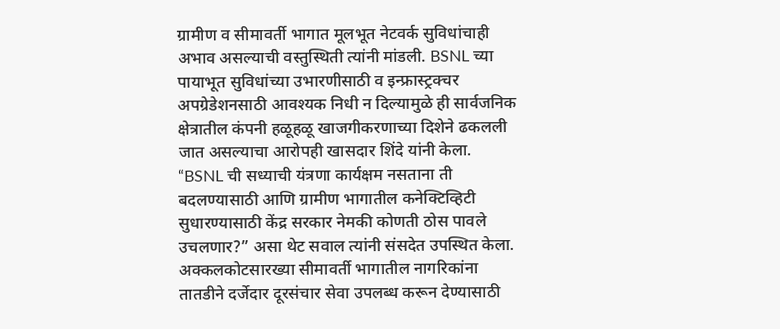ग्रामीण व सीमावर्ती भागात मूलभूत नेटवर्क सुविधांचाही अभाव असल्याची वस्तुस्थिती त्यांनी मांडली. BSNL च्या पायाभूत सुविधांच्या उभारणीसाठी व इन्फ्रास्ट्रक्चर अपग्रेडेशनसाठी आवश्यक निधी न दिल्यामुळे ही सार्वजनिक क्षेत्रातील कंपनी हळूहळू खाजगीकरणाच्या दिशेने ढकलली जात असल्याचा आरोपही खासदार शिंदे यांनी केला. “BSNL ची सध्याची यंत्रणा कार्यक्षम नसताना ती बदलण्यासाठी आणि ग्रामीण भागातील कनेक्टिव्हिटी सुधारण्यासाठी केंद्र सरकार नेमकी कोणती ठोस पावले उचलणार?” असा थेट सवाल त्यांनी संसदेत उपस्थित केला. अक्कलकोटसारख्या सीमावर्ती भागातील नागरिकांना तातडीने दर्जेदार दूरसंचार सेवा उपलब्ध करून देण्यासाठी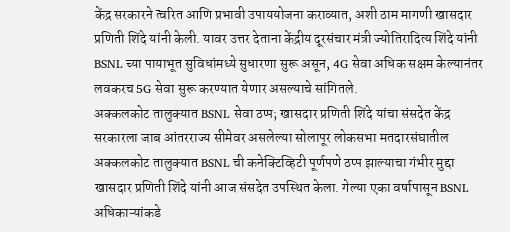केंद्र सरकारने त्वरित आणि प्रभावी उपाययोजना कराव्यात, अशी ठाम मागणी खासदार प्रणिती शिंदे यांनी केली. यावर उत्तर देताना केंद्रीय दूरसंचार मंत्री ज्योतिरादित्य शिंदे यांनी BSNL च्या पायाभूत सुविधांमध्ये सुधारणा सुरू असून, 4G सेवा अधिक सक्षम केल्यानंतर लवकरच 5G सेवा सुरू करण्यात येणार असल्याचे सांगितले.
अक्कलकोट तालुक्यात BSNL सेवा ठप्प; खासदार प्रणिती शिंदे यांचा संसदेत केंद्र सरकारला जाब आंतरराज्य सीमेवर असलेल्या सोलापूर लोकसभा मतदारसंघातील अक्कलकोट तालुक्यात BSNL ची कनेक्टिव्हिटी पूर्णपणे ठप्प झाल्याचा गंभीर मुद्दा खासदार प्रणिती शिंदे यांनी आज संसदेत उपस्थित केला. गेल्या एका वर्षापासून BSNL अधिकाऱ्यांकडे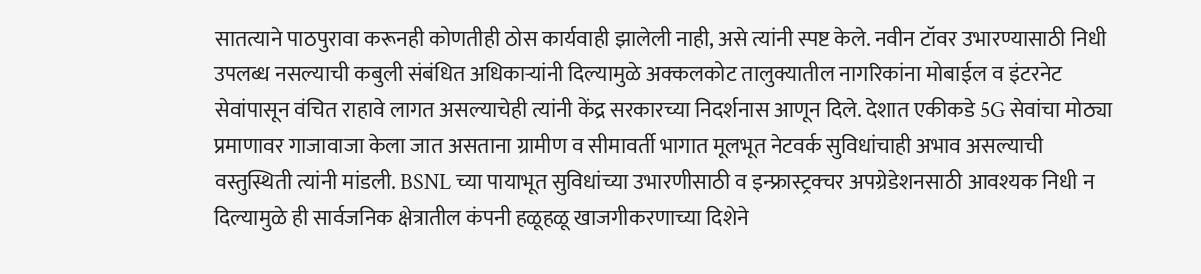सातत्याने पाठपुरावा करूनही कोणतीही ठोस कार्यवाही झालेली नाही, असे त्यांनी स्पष्ट केले. नवीन टॉवर उभारण्यासाठी निधी उपलब्ध नसल्याची कबुली संबंधित अधिकाऱ्यांनी दिल्यामुळे अक्कलकोट तालुक्यातील नागरिकांना मोबाईल व इंटरनेट सेवांपासून वंचित राहावे लागत असल्याचेही त्यांनी केंद्र सरकारच्या निदर्शनास आणून दिले. देशात एकीकडे 5G सेवांचा मोठ्या प्रमाणावर गाजावाजा केला जात असताना ग्रामीण व सीमावर्ती भागात मूलभूत नेटवर्क सुविधांचाही अभाव असल्याची वस्तुस्थिती त्यांनी मांडली. BSNL च्या पायाभूत सुविधांच्या उभारणीसाठी व इन्फ्रास्ट्रक्चर अपग्रेडेशनसाठी आवश्यक निधी न दिल्यामुळे ही सार्वजनिक क्षेत्रातील कंपनी हळूहळू खाजगीकरणाच्या दिशेने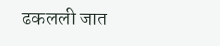ढकलली जात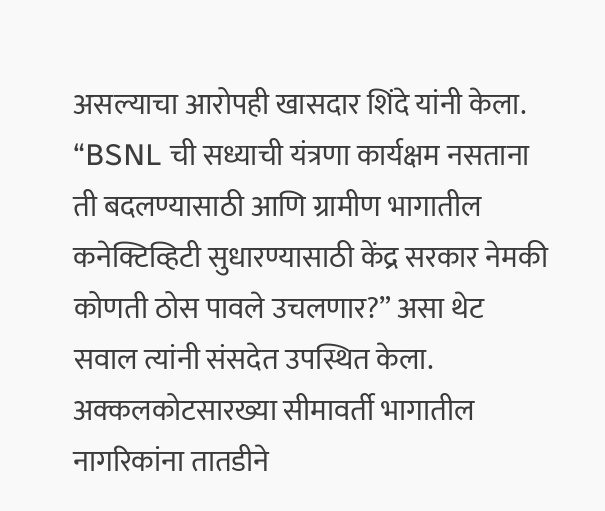असल्याचा आरोपही खासदार शिंदे यांनी केला. “BSNL ची सध्याची यंत्रणा कार्यक्षम नसताना ती बदलण्यासाठी आणि ग्रामीण भागातील कनेक्टिव्हिटी सुधारण्यासाठी केंद्र सरकार नेमकी कोणती ठोस पावले उचलणार?” असा थेट सवाल त्यांनी संसदेत उपस्थित केला. अक्कलकोटसारख्या सीमावर्ती भागातील नागरिकांना तातडीने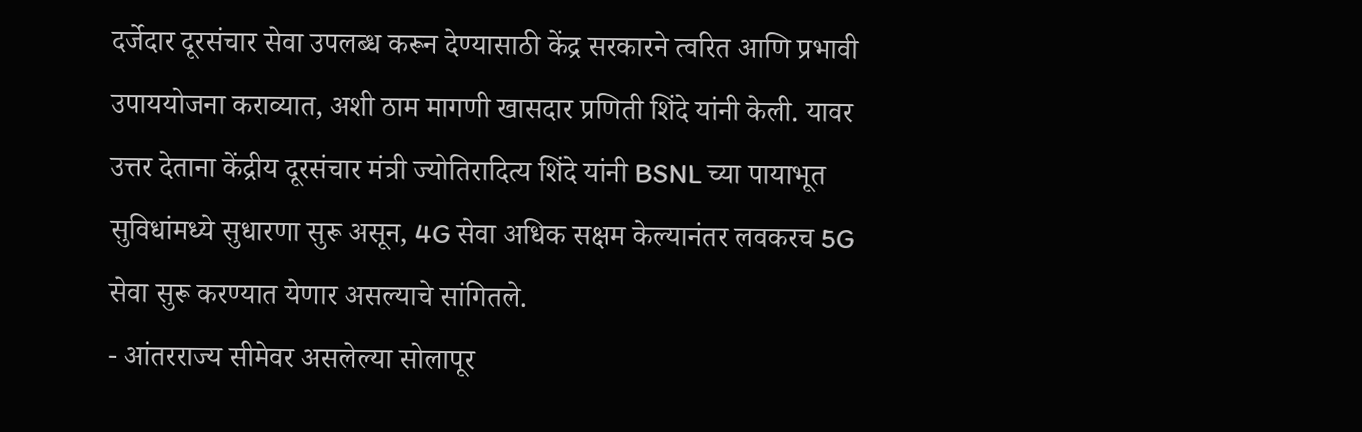दर्जेदार दूरसंचार सेवा उपलब्ध करून देण्यासाठी केंद्र सरकारने त्वरित आणि प्रभावी उपाययोजना कराव्यात, अशी ठाम मागणी खासदार प्रणिती शिंदे यांनी केली. यावर उत्तर देताना केंद्रीय दूरसंचार मंत्री ज्योतिरादित्य शिंदे यांनी BSNL च्या पायाभूत सुविधांमध्ये सुधारणा सुरू असून, 4G सेवा अधिक सक्षम केल्यानंतर लवकरच 5G सेवा सुरू करण्यात येणार असल्याचे सांगितले.
- आंतरराज्य सीमेवर असलेल्या सोलापूर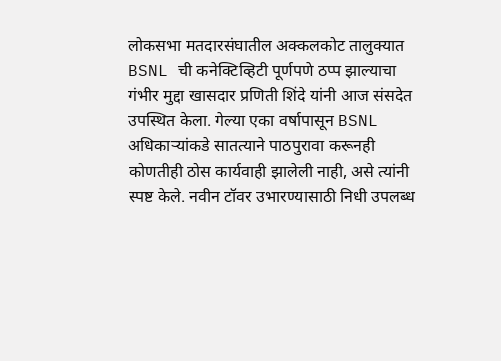लोकसभा मतदारसंघातील अक्कलकोट तालुक्यात BSNL ची कनेक्टिव्हिटी पूर्णपणे ठप्प झाल्याचा गंभीर मुद्दा खासदार प्रणिती शिंदे यांनी आज संसदेत उपस्थित केला. गेल्या एका वर्षापासून BSNL अधिकाऱ्यांकडे सातत्याने पाठपुरावा करूनही कोणतीही ठोस कार्यवाही झालेली नाही, असे त्यांनी स्पष्ट केले. नवीन टॉवर उभारण्यासाठी निधी उपलब्ध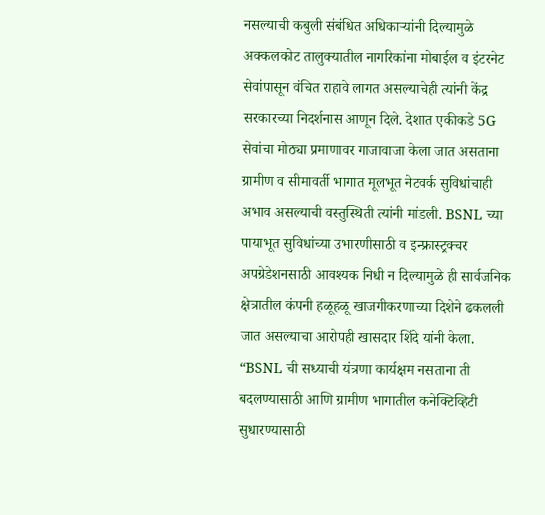नसल्याची कबुली संबंधित अधिकाऱ्यांनी दिल्यामुळे अक्कलकोट तालुक्यातील नागरिकांना मोबाईल व इंटरनेट सेवांपासून वंचित राहावे लागत असल्याचेही त्यांनी केंद्र सरकारच्या निदर्शनास आणून दिले. देशात एकीकडे 5G सेवांचा मोठ्या प्रमाणावर गाजावाजा केला जात असताना ग्रामीण व सीमावर्ती भागात मूलभूत नेटवर्क सुविधांचाही अभाव असल्याची वस्तुस्थिती त्यांनी मांडली. BSNL च्या पायाभूत सुविधांच्या उभारणीसाठी व इन्फ्रास्ट्रक्चर अपग्रेडेशनसाठी आवश्यक निधी न दिल्यामुळे ही सार्वजनिक क्षेत्रातील कंपनी हळूहळू खाजगीकरणाच्या दिशेने ढकलली जात असल्याचा आरोपही खासदार शिंदे यांनी केला. “BSNL ची सध्याची यंत्रणा कार्यक्षम नसताना ती बदलण्यासाठी आणि ग्रामीण भागातील कनेक्टिव्हिटी सुधारण्यासाठी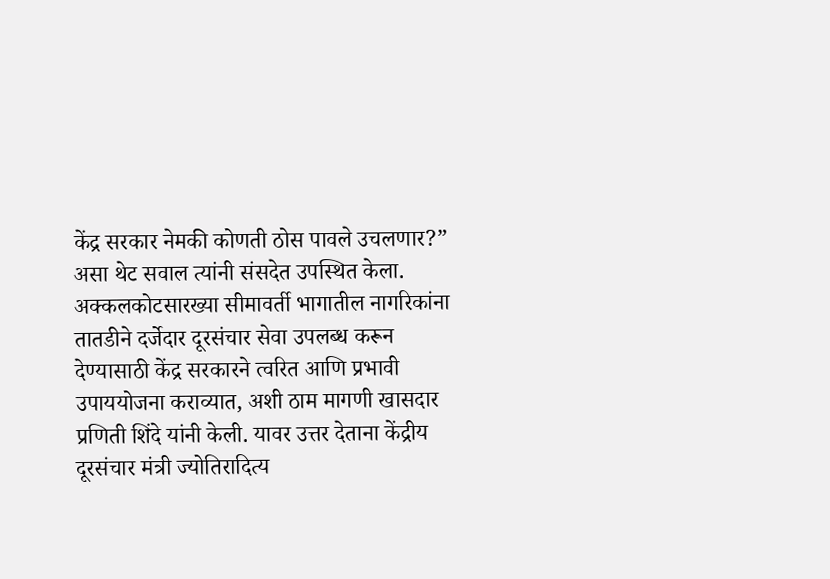केंद्र सरकार नेमकी कोणती ठोस पावले उचलणार?” असा थेट सवाल त्यांनी संसदेत उपस्थित केला. अक्कलकोटसारख्या सीमावर्ती भागातील नागरिकांना तातडीने दर्जेदार दूरसंचार सेवा उपलब्ध करून देण्यासाठी केंद्र सरकारने त्वरित आणि प्रभावी उपाययोजना कराव्यात, अशी ठाम मागणी खासदार प्रणिती शिंदे यांनी केली. यावर उत्तर देताना केंद्रीय दूरसंचार मंत्री ज्योतिरादित्य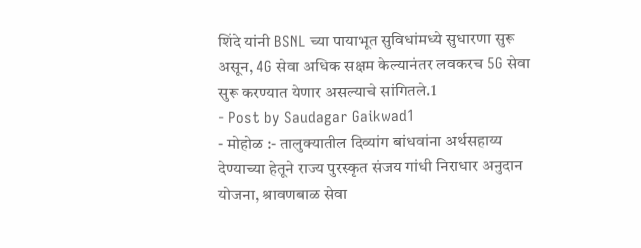शिंदे यांनी BSNL च्या पायाभूत सुविधांमध्ये सुधारणा सुरू असून, 4G सेवा अधिक सक्षम केल्यानंतर लवकरच 5G सेवा सुरू करण्यात येणार असल्याचे सांगितले.1
- Post by Saudagar Gaikwad1
- मोहोळ :- तालुक्यातील दिव्यांग बांधवांना अर्थसहाय्य देण्याच्या हेतूने राज्य पुरस्कृत संजय गांधी निराधार अनुदान योजना, श्रावणबाळ सेवा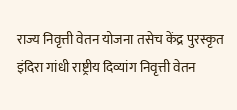राज्य निवृत्ती वेतन योजना तसेच केंद्र पुरस्कृत इंदिरा गांधी राष्ट्रीय दिव्यांग निवृत्ती वेतन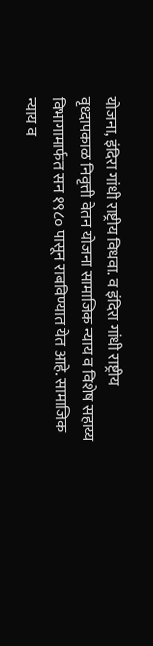योजना, इंदिरा गांधी राष्ट्रीय विधवा. व इंदिरा गांधी राष्ट्रीय वृध्दापकाळ निवृत्ती वेतन योजना सामाजिक न्याय व विशेष सहाय्य विभागामार्फत सन १९८० पासून राबविण्यात येत आहे. सामाजिक न्याय व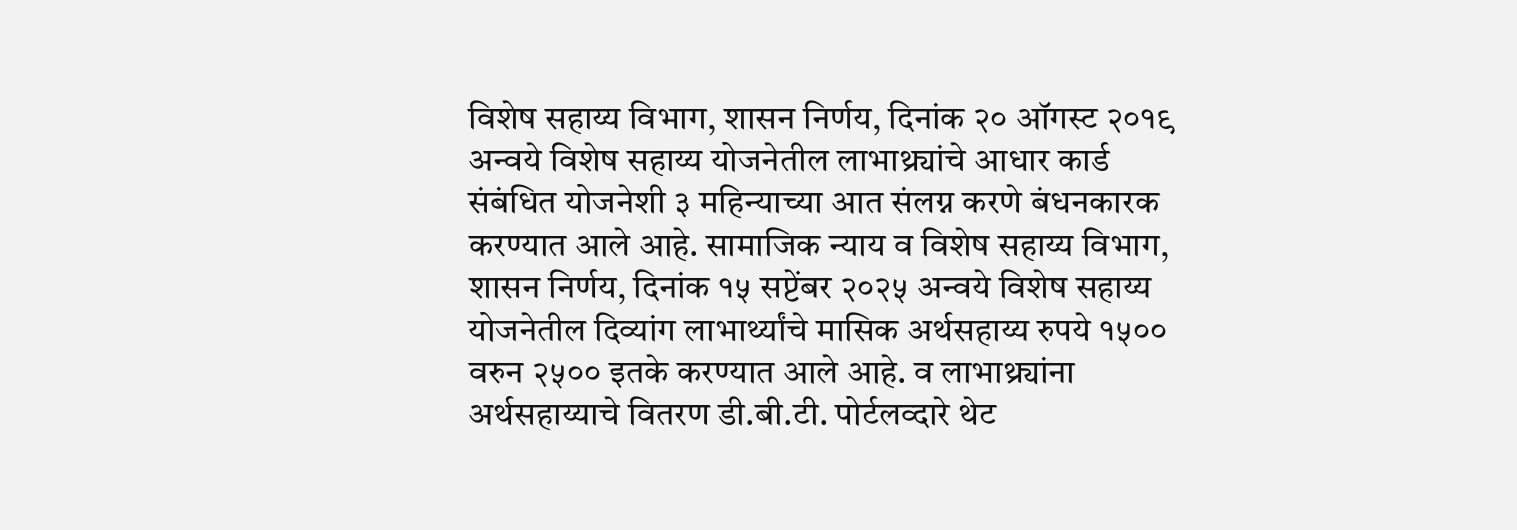विशेष सहाय्य विभाग, शासन निर्णय, दिनांक २० ऑगस्ट २०१९ अन्वये विशेष सहाय्य योजनेतील लाभाथ्र्यांचे आधार कार्ड संबंधित योजनेशी ३ महिन्याच्या आत संलग्न करणे बंधनकारक करण्यात आले आहे. सामाजिक न्याय व विशेष सहाय्य विभाग, शासन निर्णय, दिनांक १५ सप्टेंबर २०२५ अन्वये विशेष सहाय्य योजनेतील दिव्यांग लाभार्थ्यांचे मासिक अर्थसहाय्य रुपये १५०० वरुन २५०० इतके करण्यात आले आहे. व लाभाथ्र्यांना अर्थसहाय्याचे वितरण डी.बी.टी. पोर्टलव्दारे थेट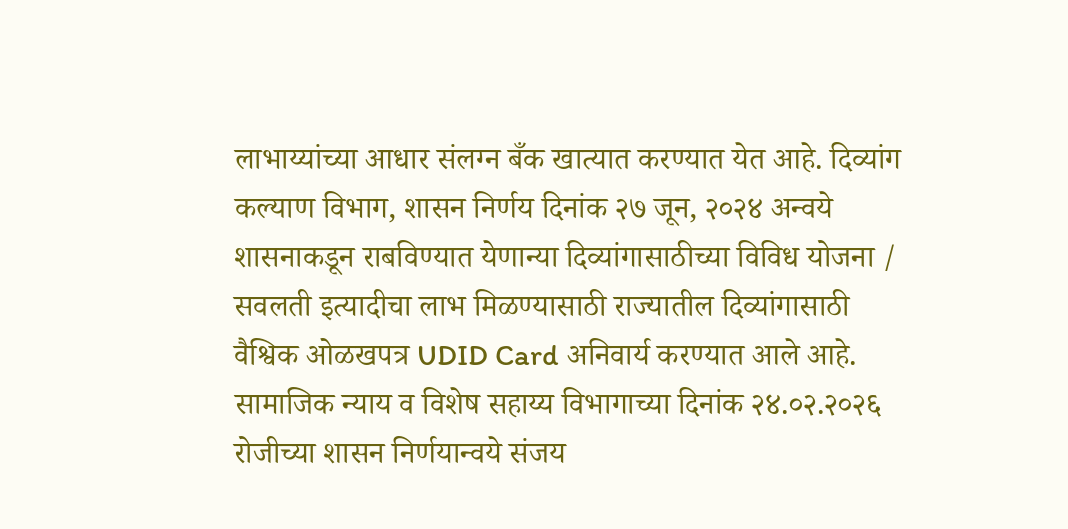लाभाय्यांच्या आधार संलग्न बँक खात्यात करण्यात येत आहे. दिव्यांग कल्याण विभाग, शासन निर्णय दिनांक २७ जून, २०२४ अन्वये शासनाकडून राबविण्यात येणान्या दिव्यांगासाठीच्या विविध योजना / सवलती इत्यादीचा लाभ मिळण्यासाठी राज्यातील दिव्यांगासाठी वैश्विक ओळखपत्र UDID Card अनिवार्य करण्यात आले आहे. सामाजिक न्याय व विशेष सहाय्य विभागाच्या दिनांक २४.०२.२०२६ रोजीच्या शासन निर्णयान्वये संजय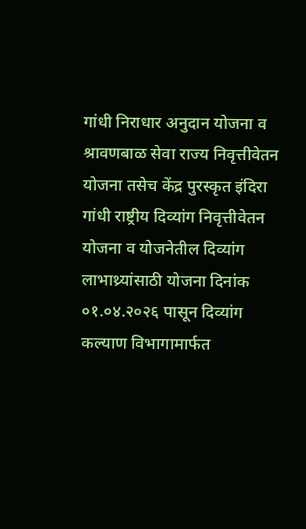गांधी निराधार अनुदान योजना व श्रावणबाळ सेवा राज्य निवृत्तीवेतन योजना तसेच केंद्र पुरस्कृत इंदिरा गांधी राष्ट्रीय दिव्यांग निवृत्तीवेतन योजना व योजनेतील दिव्यांग लाभाथ्र्यांसाठी योजना दिनांक ०१.०४.२०२६ पासून दिव्यांग कल्याण विभागामार्फत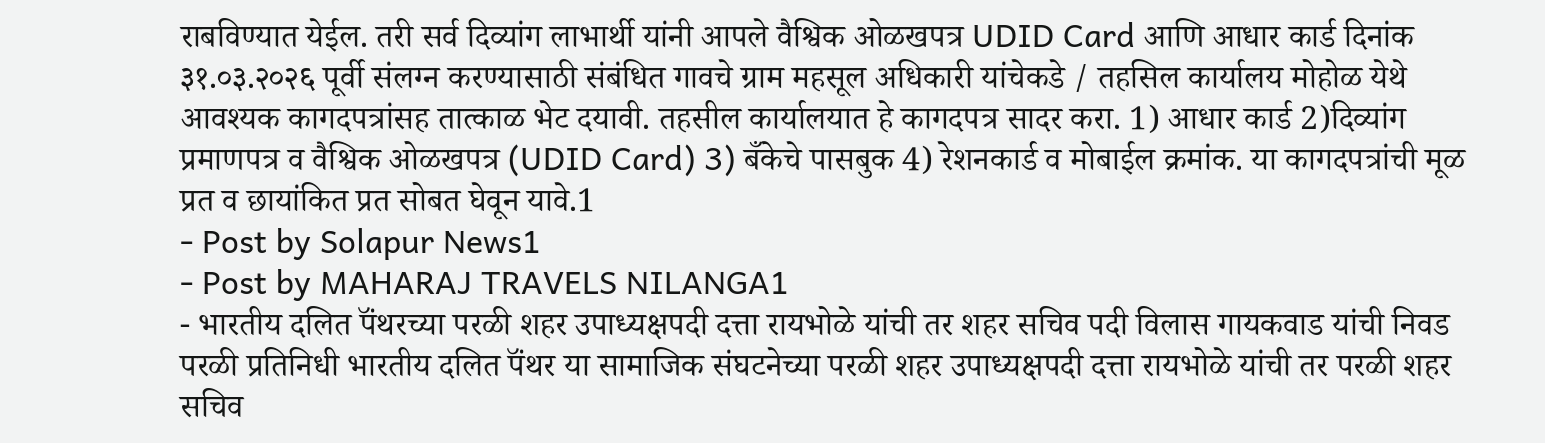राबविण्यात येईल. तरी सर्व दिव्यांग लाभार्थी यांनी आपले वैश्विक ओळखपत्र UDID Card आणि आधार कार्ड दिनांक ३१.०३.२०२६ पूर्वी संलग्न करण्यासाठी संबंधित गावचे ग्राम महसूल अधिकारी यांचेकडे / तहसिल कार्यालय मोहोळ येथे आवश्यक कागदपत्रांसह तात्काळ भेट दयावी. तहसील कार्यालयात हे कागदपत्र सादर करा. 1) आधार कार्ड 2)दिव्यांग प्रमाणपत्र व वैश्विक ओळखपत्र (UDID Card) 3) बँकेचे पासबुक 4) रेशनकार्ड व मोबाईल क्रमांक. या कागदपत्रांची मूळ प्रत व छायांकित प्रत सोबत घेवून यावे.1
- Post by Solapur News1
- Post by MAHARAJ TRAVELS NILANGA1
- भारतीय दलित पॅंथरच्या परळी शहर उपाध्यक्षपदी दत्ता रायभोळे यांची तर शहर सचिव पदी विलास गायकवाड यांची निवड परळी प्रतिनिधी भारतीय दलित पॅंथर या सामाजिक संघटनेच्या परळी शहर उपाध्यक्षपदी दत्ता रायभोळे यांची तर परळी शहर सचिव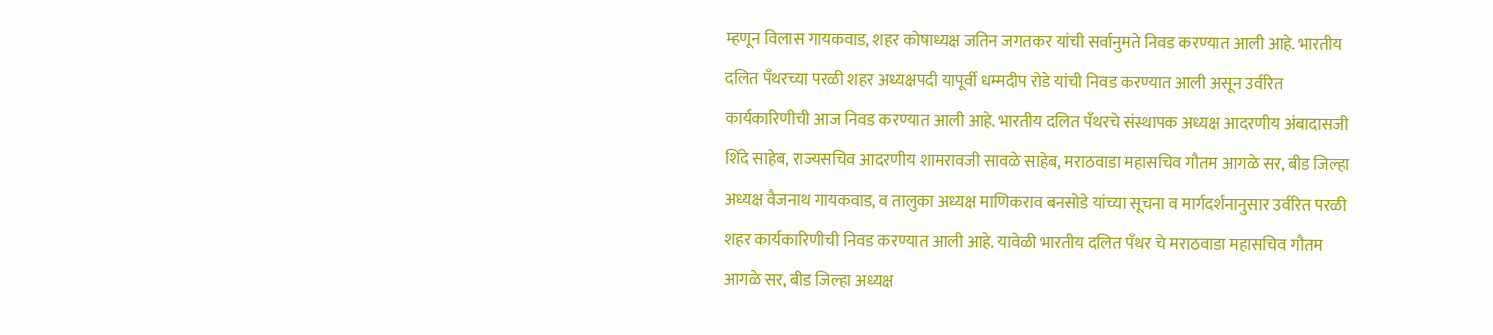म्हणून विलास गायकवाड, शहर कोषाध्यक्ष जतिन जगतकर यांची सर्वानुमते निवड करण्यात आली आहे. भारतीय दलित पॅंथरच्या परळी शहर अध्यक्षपदी यापूर्वी धम्मदीप रोडे यांची निवड करण्यात आली असून उर्वरित कार्यकारिणीची आज निवड करण्यात आली आहे. भारतीय दलित पॅंथरचे संस्थापक अध्यक्ष आदरणीय अंबादासजी शिंदे साहेब, राज्यसचिव आदरणीय शामरावजी सावळे साहेब, मराठवाडा महासचिव गौतम आगळे सर, बीड जिल्हा अध्यक्ष वैजनाथ गायकवाड, व तालुका अध्यक्ष माणिकराव बनसोडे यांच्या सूचना व मार्गदर्शनानुसार उर्वरित परळी शहर कार्यकारिणीची निवड करण्यात आली आहे. यावेळी भारतीय दलित पॅंथर चे मराठवाडा महासचिव गौतम आगळे सर, बीड जिल्हा अध्यक्ष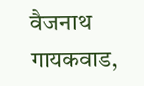वैजनाथ गायकवाड,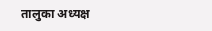तालुका अध्यक्ष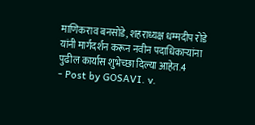माणिकराव बनसोडे, शहराध्यक्ष धम्मदीप रोडे यांनी मार्गदर्शन करून नवीन पदाधिकाऱ्यांना पुढील कार्यास शुभेच्छा दिल्या आहेत.4
- Post by GOSAVI. v.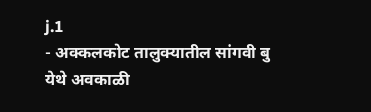j.1
- अक्कलकोट तालुक्यातील सांगवी बु येथे अवकाळी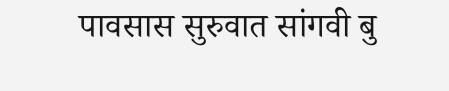पावसास सुरुवात सांगवी बु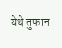येथे तुफान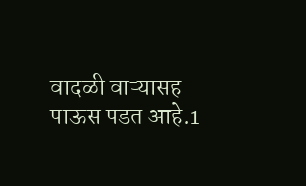वादळी वाऱ्यासह पाऊस पडत आहे.1